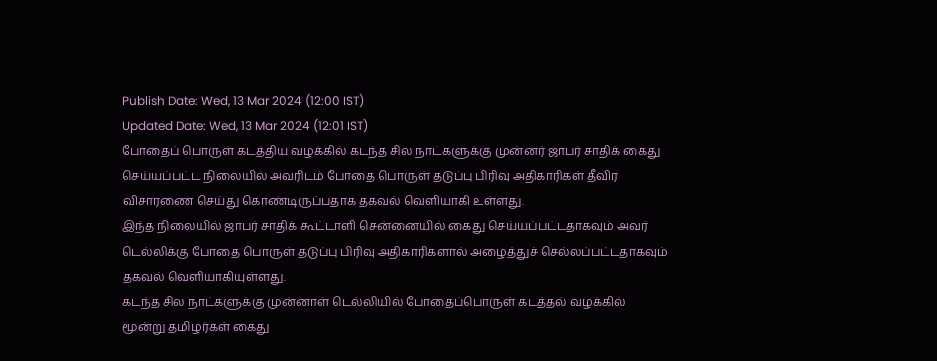Publish Date: Wed, 13 Mar 2024 (12:00 IST)
Updated Date: Wed, 13 Mar 2024 (12:01 IST)
போதைப் பொருள் கடத்திய வழக்கில் கடந்த சில நாட்களுக்கு முன்னர் ஜாபர் சாதிக் கைது செய்யப்பட்ட நிலையில் அவரிடம் போதை பொருள் தடுப்பு பிரிவு அதிகாரிகள் தீவிர விசாரணை செய்து கொண்டிருப்பதாக தகவல் வெளியாகி உள்ளது.
இந்த நிலையில் ஜாபர் சாதிக் கூட்டாளி சென்னையில் கைது செய்யப்பட்டதாகவும் அவர் டெல்லிக்கு போதை பொருள் தடுப்பு பிரிவு அதிகாரிகளால் அழைத்துச் செல்லப்பட்டதாகவும் தகவல் வெளியாகியுள்ளது.
கடந்த சில நாட்களுக்கு முன்னாள் டெல்லியில் போதைப்பொருள் கடத்தல் வழக்கில் மூன்று தமிழர்கள் கைது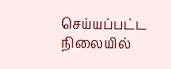செய்யப்பட்ட நிலையில்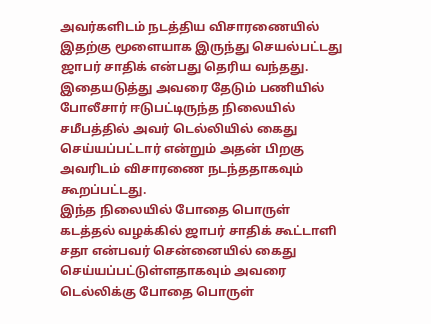அவர்களிடம் நடத்திய விசாரணையில் இதற்கு மூளையாக இருந்து செயல்பட்டது ஜாபர் சாதிக் என்பது தெரிய வந்தது.
இதையடுத்து அவரை தேடும் பணியில் போலீசார் ஈடுபட்டிருந்த நிலையில் சமீபத்தில் அவர் டெல்லியில் கைது செய்யப்பட்டார் என்றும் அதன் பிறகு அவரிடம் விசாரணை நடந்ததாகவும் கூறப்பட்டது.
இந்த நிலையில் போதை பொருள் கடத்தல் வழக்கில் ஜாபர் சாதிக் கூட்டாளி சதா என்பவர் சென்னையில் கைது செய்யப்பட்டுள்ளதாகவும் அவரை டெல்லிக்கு போதை பொருள்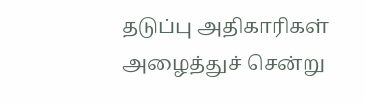தடுப்பு அதிகாரிகள் அழைத்துச் சென்று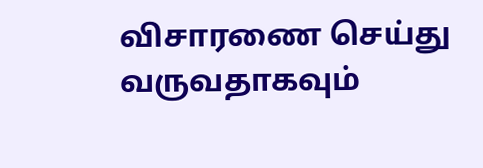விசாரணை செய்து வருவதாகவும்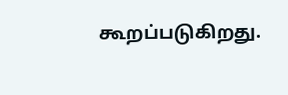கூறப்படுகிறது.